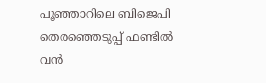പൂഞ്ഞാറിലെ ബിജെപി തെരഞ്ഞെടുപ്പ് ഫണ്ടിൽ വൻ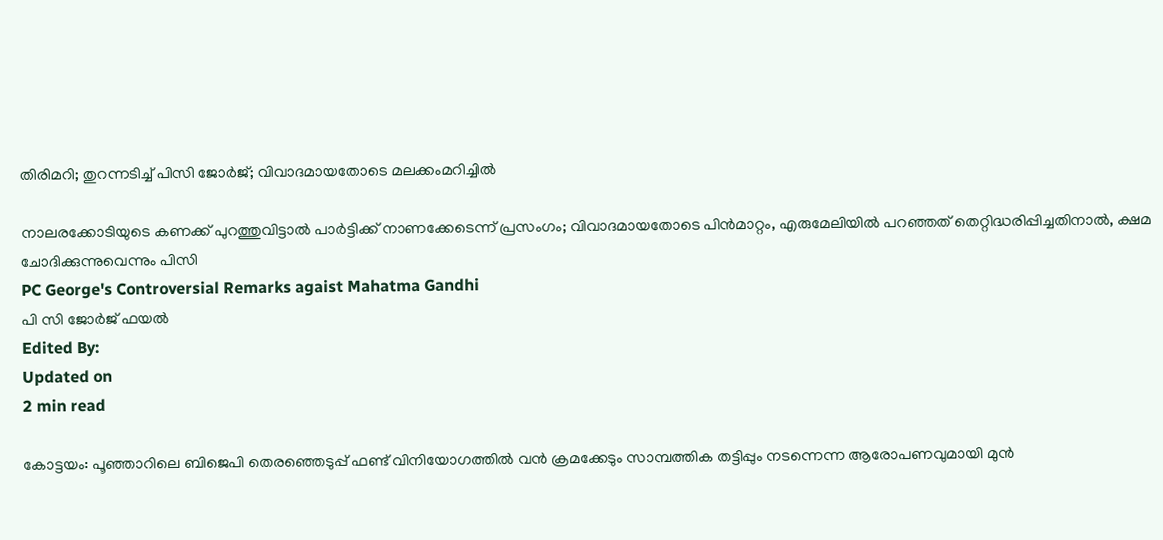തിരിമറി; തുറന്നടിച്ച് പിസി ജോർജ്; വിവാദമായതോടെ മലക്കംമറിച്ചിൽ

നാലരക്കോടിയുടെ കണക്ക് പുറത്തുവിട്ടാൽ പാർട്ടിക്ക് നാണക്കേടെന്ന് പ്രസംഗം; വിവാദമായതോടെ പിൻമാറ്റം, എരുമേലിയിൽ പറഞ്ഞത് തെറ്റിദ്ധരിപ്പിച്ചതിനാൽ, ക്ഷമ ചോദിക്കുന്നുവെന്നും പിസി
PC George's Controversial Remarks agaist Mahatma Gandhi
പി സി ജോര്‍ജ് ഫയല്‍
Edited By:
Updated on
2 min read

കോട്ടയം: പൂഞ്ഞാറിലെ ബിജെപി തെരഞ്ഞെടുപ്പ് ഫണ്ട് വിനിയോഗത്തിൽ വൻ ക്രമക്കേടും സാമ്പത്തിക തട്ടിപ്പും നടന്നെന്ന ആരോപണവുമായി മുൻ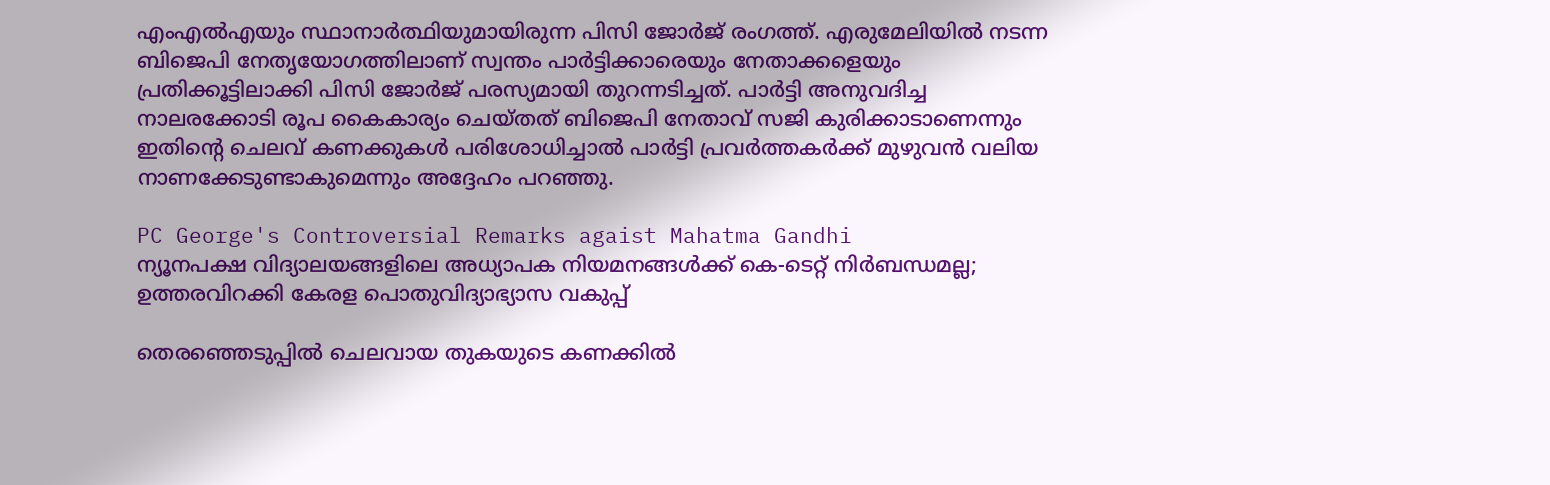എംഎൽഎയും സ്ഥാനാർത്ഥിയുമായിരുന്ന പിസി ജോർജ് രംഗത്ത്. എരുമേലിയിൽ നടന്ന ബിജെപി നേതൃയോഗത്തിലാണ് സ്വന്തം പാർട്ടിക്കാരെയും നേതാക്കളെയും പ്രതിക്കൂട്ടിലാക്കി പിസി ജോർജ് പരസ്യമായി തുറന്നടിച്ചത്. പാർട്ടി അനുവദിച്ച നാലരക്കോടി രൂപ കൈകാര്യം ചെയ്തത് ബിജെപി നേതാവ് സജി കുരിക്കാടാണെന്നും ഇതിന്റെ ചെലവ് കണക്കുകൾ പരിശോധിച്ചാൽ പാർട്ടി പ്രവർത്തകർക്ക് മുഴുവൻ വലിയ നാണക്കേടുണ്ടാകുമെന്നും അദ്ദേഹം പറഞ്ഞു.

PC George's Controversial Remarks agaist Mahatma Gandhi
ന്യൂനപക്ഷ വിദ്യാലയങ്ങളിലെ അധ്യാപക നിയമനങ്ങൾക്ക് കെ-ടെറ്റ് നിർബന്ധമല്ല; ഉത്തരവിറക്കി കേരള പൊതുവിദ്യാഭ്യാസ വകുപ്പ്

തെരഞ്ഞെടുപ്പിൽ ചെലവായ തുകയുടെ കണക്കിൽ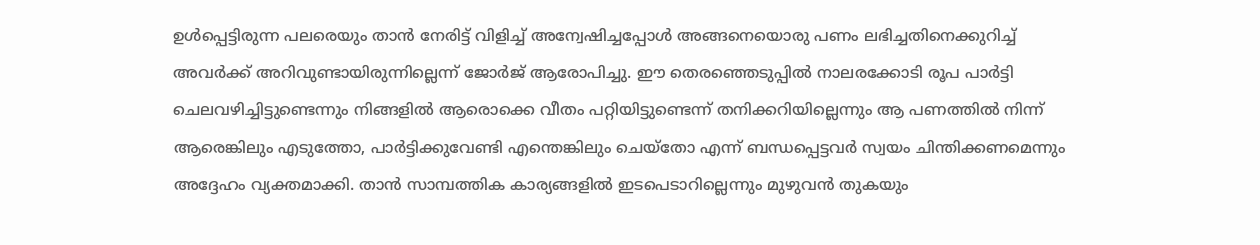ഉൾപ്പെട്ടിരുന്ന പലരെയും താൻ നേരിട്ട് വിളിച്ച് അന്വേഷിച്ചപ്പോൾ അങ്ങനെയൊരു പണം ലഭിച്ചതിനെക്കുറിച്ച് അവർക്ക് അറിവുണ്ടായിരുന്നില്ലെന്ന് ജോർജ് ആരോപിച്ചു. ഈ തെരഞ്ഞെടുപ്പിൽ നാലരക്കോടി രൂപ പാർട്ടി ചെലവഴിച്ചിട്ടുണ്ടെന്നും നിങ്ങളിൽ ആരൊക്കെ വീതം പറ്റിയിട്ടുണ്ടെന്ന് തനിക്കറിയില്ലെന്നും ആ പണത്തിൽ നിന്ന് ആരെങ്കിലും എടുത്തോ, പാർട്ടിക്കുവേണ്ടി എന്തെങ്കിലും ചെയ്തോ എന്ന് ബന്ധപ്പെട്ടവർ സ്വയം ചിന്തിക്കണമെന്നും അദ്ദേഹം വ്യക്തമാക്കി. താൻ സാമ്പത്തിക കാര്യങ്ങളിൽ ഇടപെടാറില്ലെന്നും മുഴുവൻ തുകയും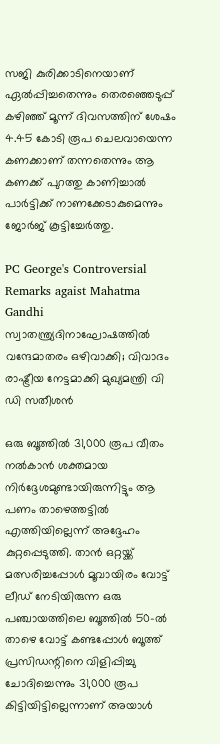സജി കുരിക്കാടിനെയാണ് ഏൽപ്പിച്ചതെന്നും തെരഞ്ഞെടുപ്പ് കഴിഞ്ഞ് മൂന്ന് ദിവസത്തിന് ശേഷം 4.45 കോടി രൂപ ചെലവായെന്ന കണക്കാണ് തന്നതെന്നും ആ കണക്ക് പുറത്തു കാണിച്ചാൽ പാർട്ടിക്ക് നാണക്കേടാകുമെന്നും ജോർജ് കൂട്ടിച്ചേർത്തു.

PC George's Controversial Remarks agaist Mahatma Gandhi
സ്വാതന്ത്ര്യദിനാഘോഷത്തിൽ വന്ദേമാതരം ഒഴിവാക്കി; വിവാദം രാഷ്ട്രീയ നേട്ടമാക്കി മുഖ്യമന്ത്രി വി ഡി സതീശൻ

ഒരു ബൂത്തിൽ 31,000 രൂപ വീതം നൽകാൻ ശക്തമായ നിർദ്ദേശമുണ്ടായിരുന്നിട്ടും ആ പണം താഴെത്തട്ടിൽ എത്തിയില്ലെന്ന് അദ്ദേഹം കുറ്റപ്പെടുത്തി. താൻ ഒറ്റയ്ക്ക് മത്സരിച്ചപ്പോൾ മൂവായിരം വോട്ട് ലീഡ് നേടിയിരുന്ന ഒരു പഞ്ചായത്തിലെ ബൂത്തിൽ 50-ൽ താഴെ വോട്ട് കണ്ടപ്പോൾ ബൂത്ത് പ്രസിഡന്റിനെ വിളിപ്പിച്ചു ചോദിച്ചെന്നും 31,000 രൂപ കിട്ടിയിട്ടില്ലെന്നാണ് അയാൾ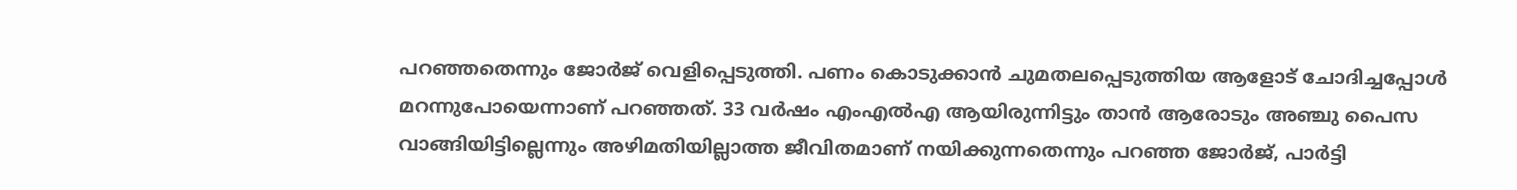പറഞ്ഞതെന്നും ജോർജ് വെളിപ്പെടുത്തി. പണം കൊടുക്കാൻ ചുമതലപ്പെടുത്തിയ ആളോട് ചോദിച്ചപ്പോൾ മറന്നുപോയെന്നാണ് പറഞ്ഞത്. 33 വർഷം എംഎൽഎ ആയിരുന്നിട്ടും താൻ ആരോടും അഞ്ചു പൈസ വാങ്ങിയിട്ടില്ലെന്നും അഴിമതിയില്ലാത്ത ജീവിതമാണ് നയിക്കുന്നതെന്നും പറഞ്ഞ ജോർജ്, പാർട്ടി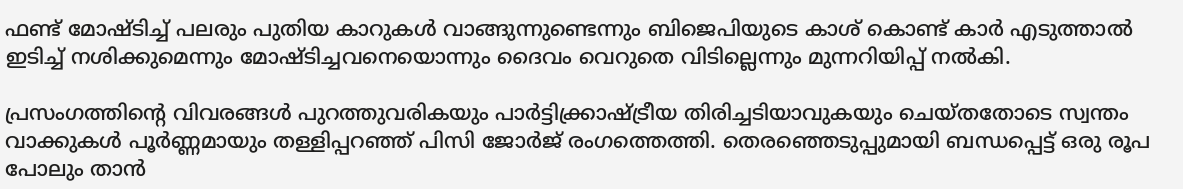ഫണ്ട് മോഷ്ടിച്ച് പലരും പുതിയ കാറുകൾ വാങ്ങുന്നുണ്ടെന്നും ബിജെപിയുടെ കാശ് കൊണ്ട് കാർ എടുത്താൽ ഇടിച്ച് നശിക്കുമെന്നും മോഷ്ടിച്ചവനെയൊന്നും ദൈവം വെറുതെ വിടില്ലെന്നും മുന്നറിയിപ്പ് നൽകി.

പ്രസംഗത്തിന്റെ വിവരങ്ങൾ പുറത്തുവരികയും പാർട്ടിക്ക്രാഷ്ട്രീയ തിരിച്ചടിയാവുകയും ചെയ്തതോടെ സ്വന്തം വാക്കുകൾ പൂർണ്ണമായും തള്ളിപ്പറഞ്ഞ് പിസി ജോർജ് രംഗത്തെത്തി. തെരഞ്ഞെടുപ്പുമായി ബന്ധപ്പെട്ട് ഒരു രൂപ പോലും താൻ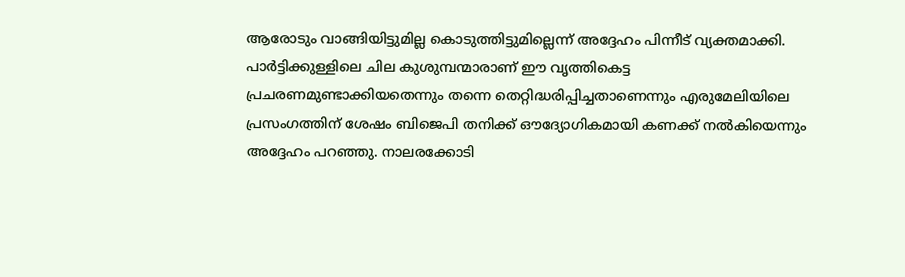ആരോടും വാങ്ങിയിട്ടുമില്ല കൊടുത്തിട്ടുമില്ലെന്ന് അദ്ദേഹം പിന്നീട് വ്യക്തമാക്കി. പാർട്ടിക്കുള്ളിലെ ചില കുശുമ്പന്മാരാണ് ഈ വൃത്തികെട്ട പ്രചരണമുണ്ടാക്കിയതെന്നും തന്നെ തെറ്റിദ്ധരിപ്പിച്ചതാണെന്നും എരുമേലിയിലെ പ്രസംഗത്തിന് ശേഷം ബിജെപി തനിക്ക് ഔദ്യോഗികമായി കണക്ക് നൽകിയെന്നും അദ്ദേഹം പറഞ്ഞു. നാലരക്കോടി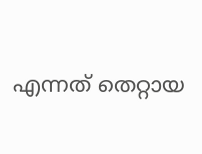എന്നത് തെറ്റായ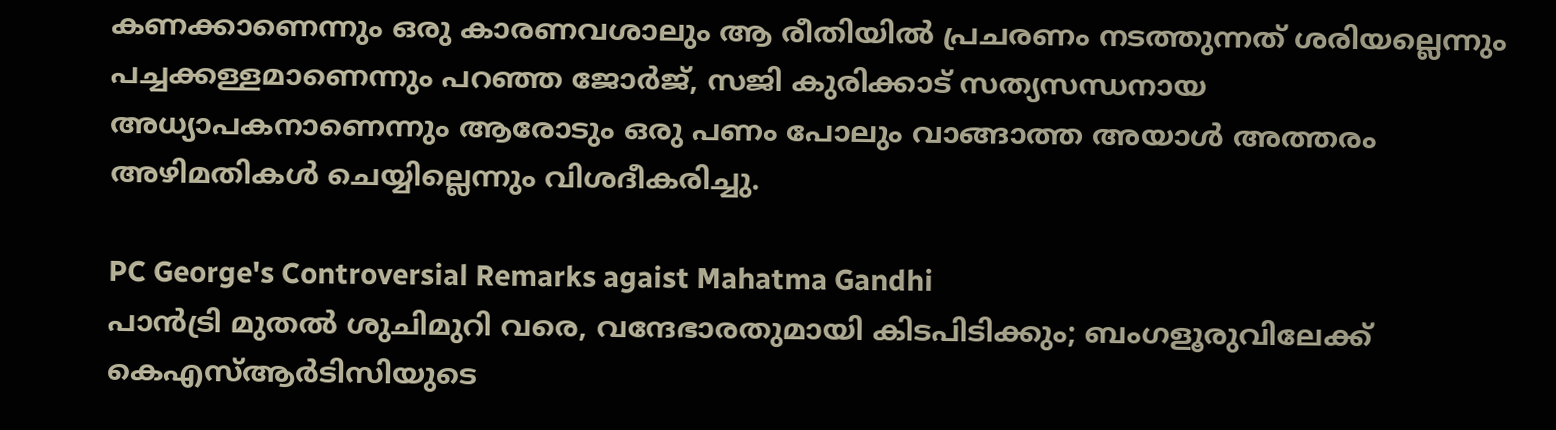കണക്കാണെന്നും ഒരു കാരണവശാലും ആ രീതിയിൽ പ്രചരണം നടത്തുന്നത് ശരിയല്ലെന്നും പച്ചക്കള്ളമാണെന്നും പറഞ്ഞ ജോർജ്, സജി കുരിക്കാട് സത്യസന്ധനായ അധ്യാപകനാണെന്നും ആരോടും ഒരു പണം പോലും വാങ്ങാത്ത അയാൾ അത്തരം അഴിമതികൾ ചെയ്യില്ലെന്നും വിശദീകരിച്ചു.

PC George's Controversial Remarks agaist Mahatma Gandhi
പാന്‍ട്രി മുതല്‍ ശുചിമുറി വരെ, വന്ദേഭാരതുമായി കിടപിടിക്കും; ബംഗളൂരുവിലേക്ക് കെഎസ്ആര്‍ടിസിയുടെ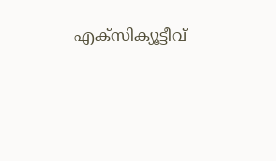എക്‌സിക്യൂട്ടീവ്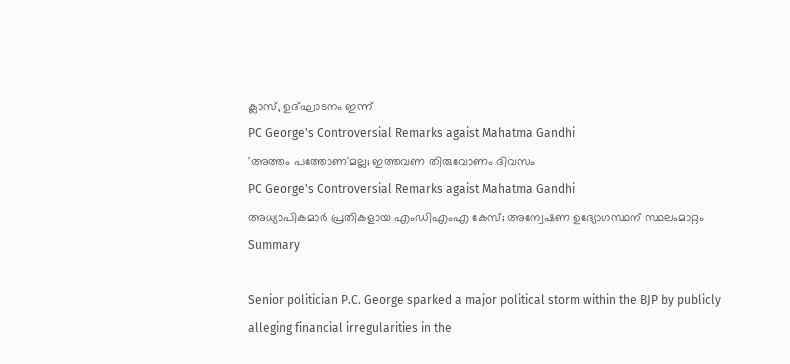ക്ലാസ്, ഉദ്ഘാടനം ഇന്ന്
PC George's Controversial Remarks agaist Mahatma Gandhi
'അത്തം പത്തോണ'മല്ല; ഇത്തവണ തിരുവോണം ദിവസം
PC George's Controversial Remarks agaist Mahatma Gandhi
അധ്യാപികമാര്‍ പ്രതികളായ എംഡിഎംഎ കേസ്; അന്വേഷണ ഉദ്യോഗസ്ഥന് സ്ഥലംമാറ്റം
Summary

Senior politician P.C. George sparked a major political storm within the BJP by publicly alleging financial irregularities in the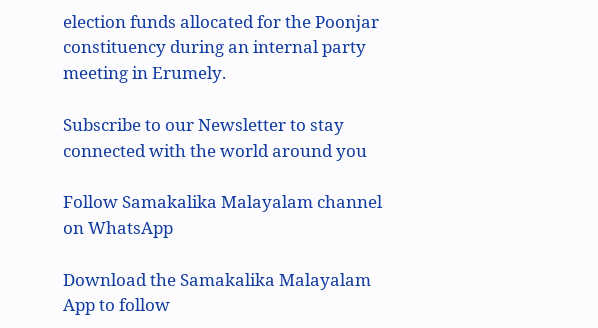election funds allocated for the Poonjar constituency during an internal party meeting in Erumely.

Subscribe to our Newsletter to stay connected with the world around you

Follow Samakalika Malayalam channel on WhatsApp

Download the Samakalika Malayalam App to follow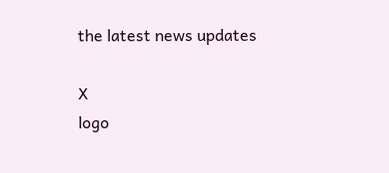the latest news updates

X
logo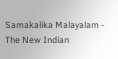Samakalika Malayalam - The New Indian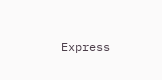Express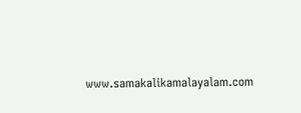www.samakalikamalayalam.com